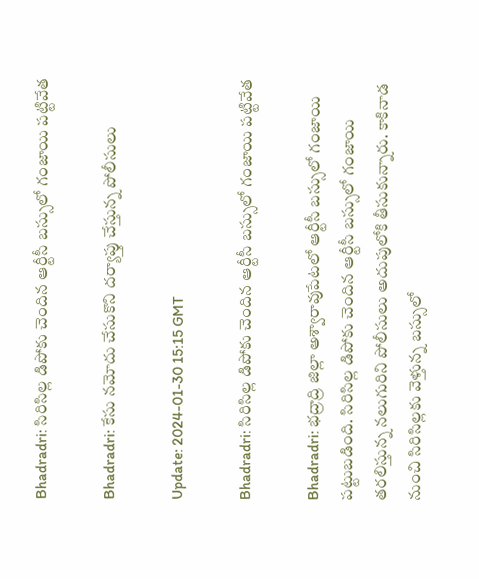Bhadradri: సిరిసిల్ల డిపోకు చెందిన ఆర్టీసీ బస్సులో గంజాయి పట్టివేత

Bhadradri: కేసు నమోదు చేసుకొని దర్యాప్తు చేస్తున్న పోలీసులు

Update: 2024-01-30 15:15 GMT

Bhadradri: సిరిసిల్ల డిపోకు చెందిన ఆర్టీసీ బస్సులో గంజాయి పట్టివేత

Bhadradri: భద్రాద్రి జిల్లా అశ్వారావుపేటలో ఆర్టీసీ బస్సులో గంజాయి పట్టుబడింది. సిరిసిల్ల డిపోకు చెందిన ఆర్టీసీ బస్సులో గంజాయి తరలిస్తున్న నలుగురిని పోలీసులు అదుపులోకి తీసుకున్నారు. కాకినాడ నుంచి సిరిసిల్లకు వెళ్తున్న బస్సులో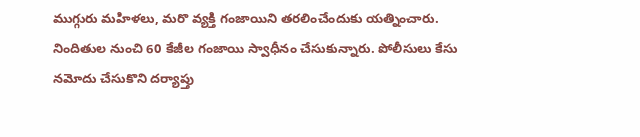ముగ్గురు మహిళలు, మరొ వ్యక్తి గంజాయిని తరలించేందుకు యత్నించారు. నిందితుల నుంచి 60 కేజీల గంజాయి స్వాధీనం చేసుకున్నారు. పోలీసులు కేసు నమోదు చేసుకొని దర్యాప్తు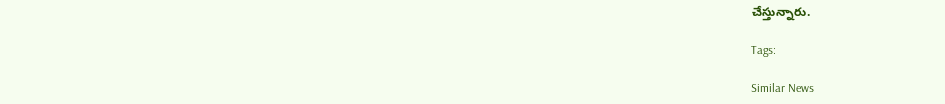చేస్తున్నారు.

Tags:

Similar News